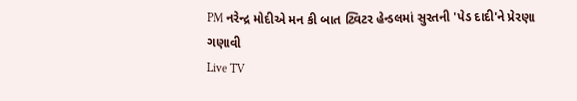PM નરેન્દ્ર મોદીએ મન કી બાત ટ્વિટર હેન્ડલમાં સુરતની 'પેડ દાદી'ને પ્રેરણા ગણાવી
Live TV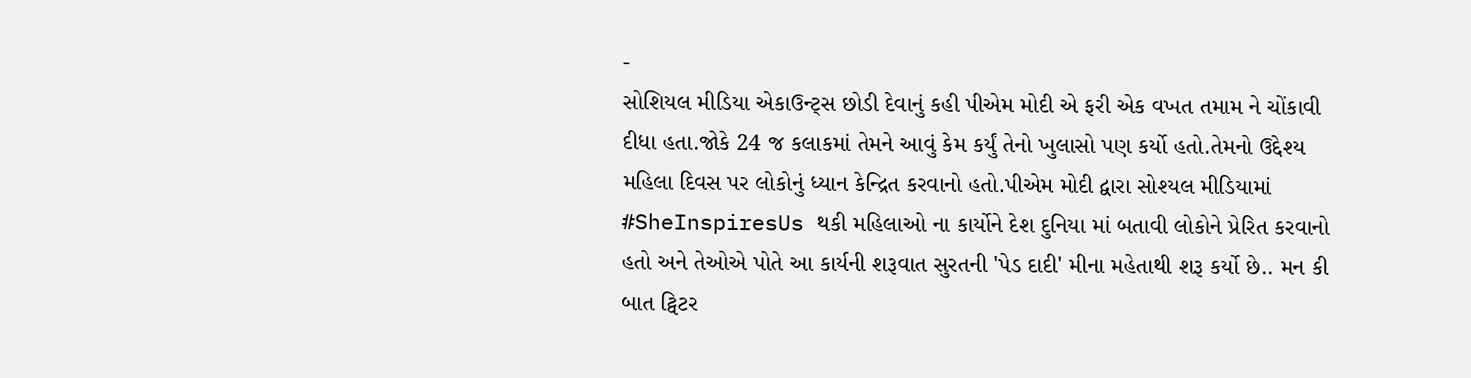-
સોશિયલ મીડિયા એકાઉન્ટ્સ છોડી દેવાનું કહી પીએમ મોદી એ ફરી એક વખત તમામ ને ચોંકાવી દીધા હતા.જોકે 24 જ કલાકમાં તેમને આવું કેમ કર્યું તેનો ખુલાસો પણ કર્યો હતો.તેમનો ઉદ્દેશ્ય મહિલા દિવસ પર લોકોનું ધ્યાન કેન્દ્રિત કરવાનો હતો.પીએમ મોદી દ્વારા સોશ્યલ મીડિયામાં #SheInspiresUs થકી મહિલાઓ ના કાર્યોને દેશ દુનિયા માં બતાવી લોકોને પ્રેરિત કરવાનો હતો અને તેઓએ પોતે આ કાર્યની શરૂવાત સુરતની 'પેડ દાદી' મીના મહેતાથી શરૂ કર્યો છે.. મન કી બાત ટ્વિટર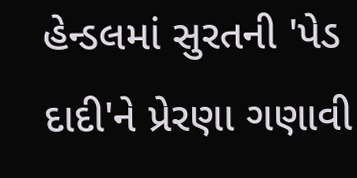હેન્ડલમાં સુરતની 'પેડ દાદી'ને પ્રેરણા ગણાવી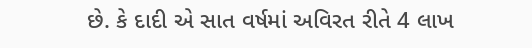છે. કે દાદી એ સાત વર્ષમાં અવિરત રીતે 4 લાખ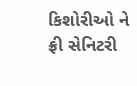કિશોરીઓ ને ફ્રી સેનિટરી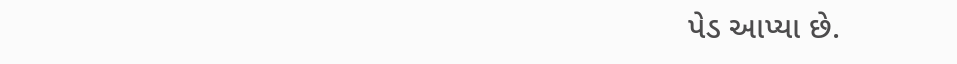પેડ આપ્યા છે.